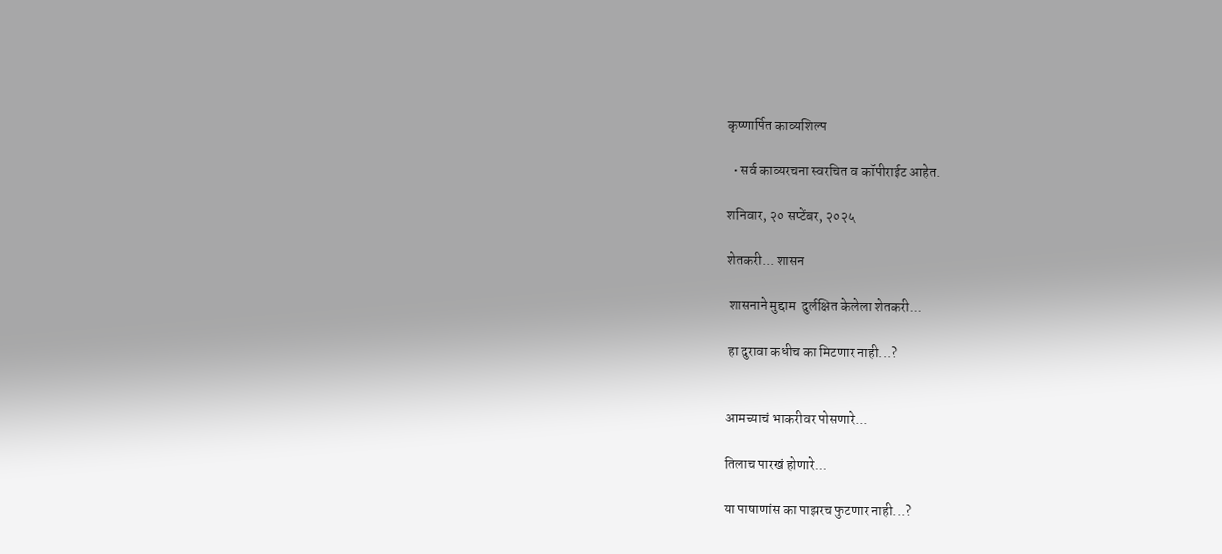कृष्णार्पित काव्यशिल्प

  • सर्व काव्यरचना स्वरचित व कॉपीराईट आहेत.

शनिवार, २० सप्टेंबर, २०२५

शेतकरी... शासन

 शासनाने मुद्दाम  दुर्लक्षित केलेला शेतकरी...

 हा दुरावा कधीच का मिटणार नाही...?


आमच्याचं भाकरीवर पोसणारे...

तिलाच पारखं होणारे...

या पाषाणांस का पाझरच फुटणार नाही...?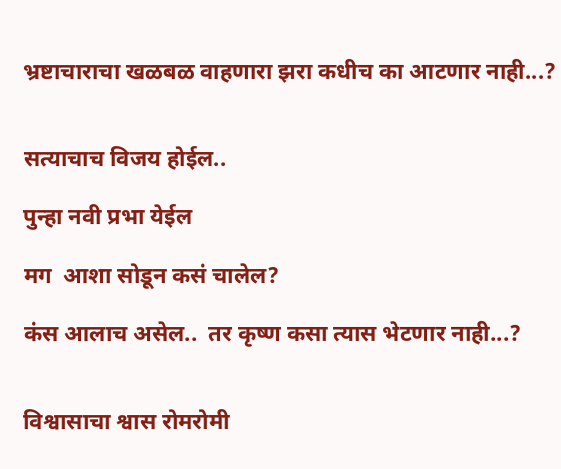भ्रष्टाचाराचा खळबळ वाहणारा झरा कधीच का आटणार नाही...?


सत्याचाच विजय होईल..

पुन्हा नवी प्रभा येईल

मग  आशा सोडून कसं चालेल?

कंस आलाच असेल..  तर कृष्ण कसा त्यास भेटणार नाही...?


विश्वासाचा श्वास रोमरोमी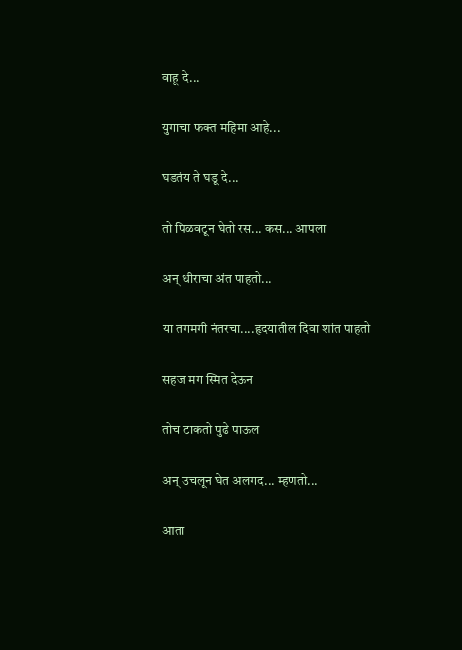वाहू दे...

युगाचा फक्त महिमा आहे...

घडतंय ते घडू दे...

तो पिळवटून घेतो रस... कस... आपला

अन् धीराचा अंत पाहतो...

या तगमगी नंतरचा....हृदयातील दिवा शांत पाहतो

सहज मग स्मित देऊन

तोच टाकतो पुढे पाऊल

अन् उचलून घेत अलगद... म्हणतो...

आता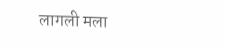लागली मला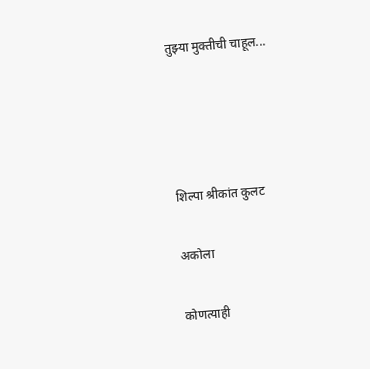तुझ्या मुक्तीची चाहूल...




शिल्पा श्रीकांत कुलट

अकोला

कोणत्याही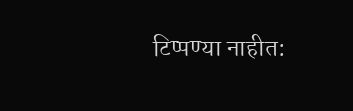टिप्पण्‍या नाहीत: